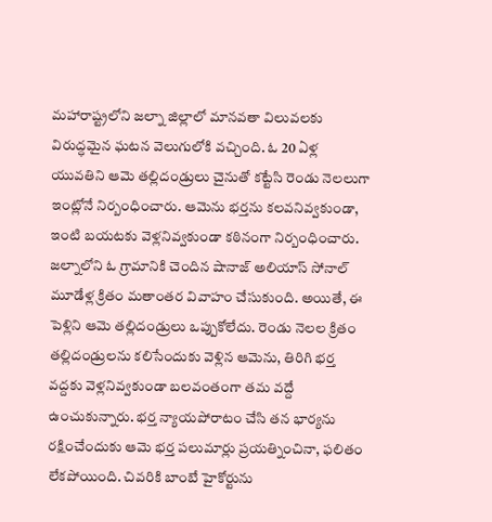మహారాష్ట్రలోని జల్నా జిల్లాలో మానవతా విలువలకు విరుద్ధమైన ఘటన వెలుగులోకి వచ్చింది. ఓ 20 ఏళ్ల యువతిని ఆమె తల్లిదండ్రులు చైనుతో కట్టేసి రెండు నెలలుగా ఇంట్లోనే నిర్బంధించారు. ఆమెను భర్తను కలవనివ్వకుండా, ఇంటి బయటకు వెళ్లనివ్వకుండా కఠినంగా నిర్బంధించారు.
జల్నాలోని ఓ గ్రామానికి చెందిన షానాజ్ అలియాస్ సోనాల్ మూడేళ్ల క్రితం మతాంతర వివాహం చేసుకుంది. అయితే, ఈ పెళ్లిని ఆమె తల్లిదండ్రులు ఒప్పుకోలేదు. రెండు నెలల క్రితం తల్లిదండ్రులను కలిసేందుకు వెళ్లిన ఆమెను, తిరిగి భర్త వద్దకు వెళ్లనివ్వకుండా బలవంతంగా తమ వద్దే ఉంచుకున్నారు. భర్త న్యాయపోరాటం చేసి తన భార్యను రక్షించేందుకు ఆమె భర్త పలుమార్లు ప్రయత్నించినా, ఫలితం లేకపోయింది. చివరికి బాంబే హైకోర్టును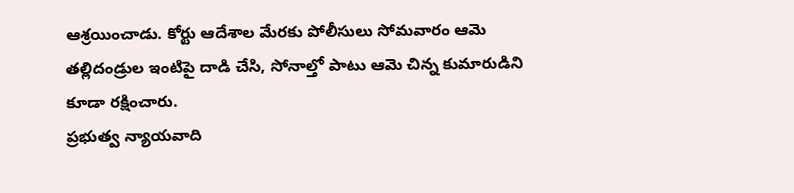ఆశ్రయించాడు. కోర్టు ఆదేశాల మేరకు పోలీసులు సోమవారం ఆమె తల్లిదండ్రుల ఇంటిపై దాడి చేసి, సోనాల్తో పాటు ఆమె చిన్న కుమారుడిని కూడా రక్షించారు.
ప్రభుత్వ న్యాయవాది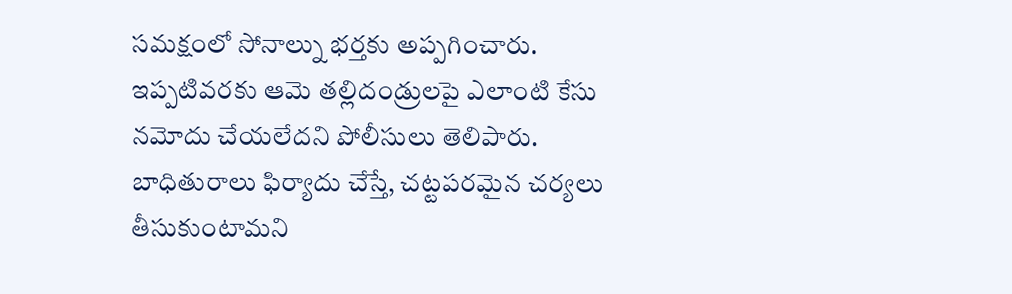సమక్షంలో సోనాల్ను భర్తకు అప్పగించారు. ఇప్పటివరకు ఆమె తల్లిదండ్రులపై ఎలాంటి కేసు నమోదు చేయలేదని పోలీసులు తెలిపారు. బాధితురాలు ఫిర్యాదు చేస్తే, చట్టపరమైన చర్యలు తీసుకుంటామని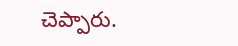చెప్పారు.